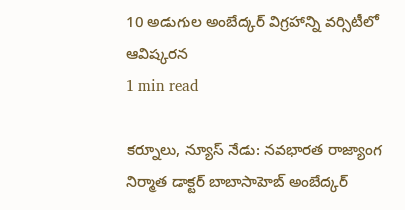10 అడుగుల అంబేద్కర్ విగ్రహాన్ని వర్సిటీలో ఆవిష్కరన
1 min read

కర్నూలు, న్యూస్ నేడు: నవభారత రాజ్యాంగ నిర్మాత డాక్టర్ బాబాసాహెబ్ అంబేద్కర్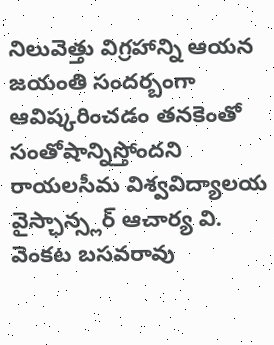నిలువెత్తు విగ్రహాన్ని ఆయన జయంతి సందర్బంగా ఆవిష్కరించడం తనకెంతో సంతోషాన్నిస్తోందని రాయలసీమ విశ్వవిద్యాలయ వైస్ఛాన్స్లర్ ఆచార్య వి. వెంకట బసవరావు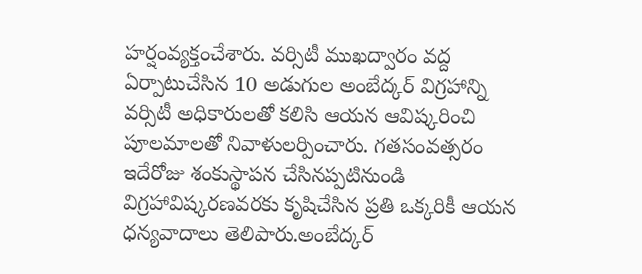హర్షంవ్యక్తంచేశారు. వర్సిటీ ముఖద్వారం వద్ద ఏర్పాటుచేసిన 10 అడుగుల అంబేద్కర్ విగ్రహాన్ని వర్సిటీ అధికారులతో కలిసి ఆయన ఆవిష్కరించి పూలమాలతో నివాళులర్పించారు. గతసంవత్సరం ఇదేరోజు శంకుస్థాపన చేసినప్పటినుండి విగ్రహావిష్కరణవరకు కృషిచేసిన ప్రతి ఒక్కరికీ ఆయన ధన్యవాదాలు తెలిపారు.అంబేద్కర్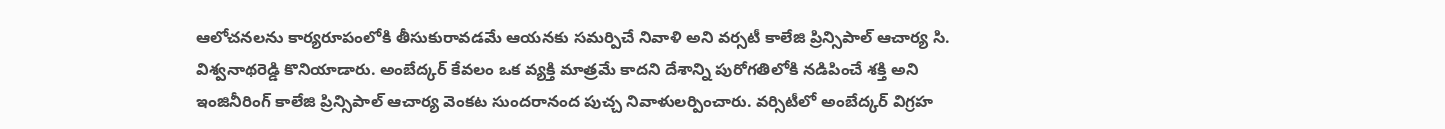ఆలోచనలను కార్యరూపంలోకి తీసుకురావడమే ఆయనకు సమర్పిచే నివాళి అని వర్సటీ కాలేజి ప్రిన్సిపాల్ ఆచార్య సి. విశ్వనాథరెడ్డి కొనియాడారు. అంబేద్కర్ కేవలం ఒక వ్యక్తి మాత్రమే కాదని దేశాన్ని పురోగతిలోకి నడిపించే శక్తి అని ఇంజినీరింగ్ కాలేజి ప్రిన్సిపాల్ ఆచార్య వెంకట సుందరానంద పుచ్చ నివాళులర్పించారు. వర్సిటీలో అంబేద్కర్ విగ్రహ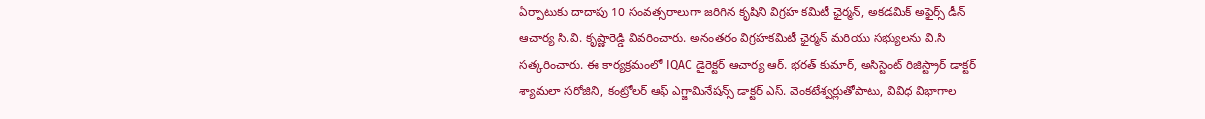ఏర్పాటుకు దాదాపు 10 సంవత్సరాలుగా జరిగిన కృషిని విగ్రహ కమిటీ ఛైర్మన్, అకడమిక్ అఫైర్స్ డీన్ ఆచార్య సి.వి. కృష్ణారెడ్డి వివరించారు. అనంతరం విగ్రహకమిటీ ఛైర్మన్ మరియు సభ్యులను వి.సి సత్కరించారు. ఈ కార్యక్రమంలో IQAC డైరెక్టర్ ఆచార్య ఆర్. భరత్ కుమార్, అసిస్టెంట్ రిజిస్ట్రార్ డాక్టర్ శ్యామలా సరోజిని, కంట్రోలర్ ఆఫ్ ఎగ్జామినేషన్స్ డాక్టర్ ఎస్. వెంకటేశ్వర్లుతోపాటు, వివిధ విభాగాల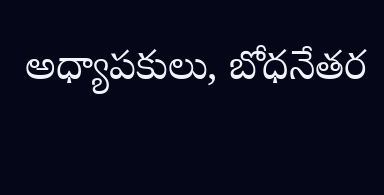అధ్యాపకులు, బోధనేతర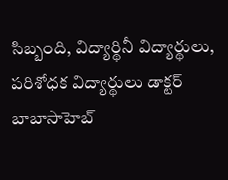సిబ్బంది, విద్యార్థినీ విద్యార్థులు, పరిశోధక విద్యార్థులు డాక్టర్ బాబాసాహెబ్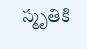స్మృతికి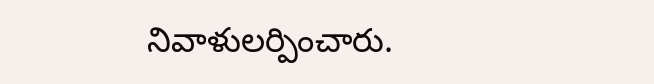నివాళులర్పించారు.